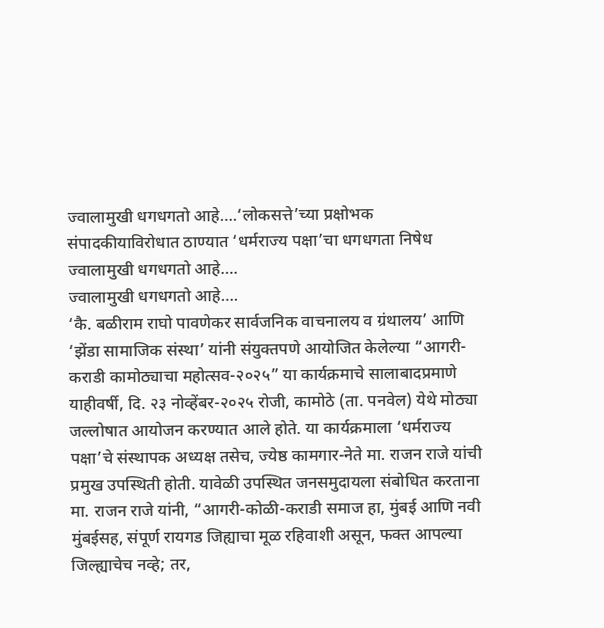ज्वालामुखी धगधगतो आहे….‘लोकसत्ते’च्या प्रक्षोभक संपादकीयाविरोधात ठाण्यात ‘धर्मराज्य पक्षा’चा धगधगता निषेध
ज्वालामुखी धगधगतो आहे….
ज्वालामुखी धगधगतो आहे….
‘कै. बळीराम राघो पावणेकर सार्वजनिक वाचनालय व ग्रंथालय’ आणि ‘झेंडा सामाजिक संस्था’ यांनी संयुक्तपणे आयोजित केलेल्या “आगरी-कराडी कामोठ्याचा महोत्सव-२०२५” या कार्यक्रमाचे सालाबादप्रमाणे याहीवर्षी, दि. २३ नोव्हेंबर-२०२५ रोजी, कामोठे (ता. पनवेल) येथे मोठ्या जल्लोषात आयोजन करण्यात आले होते. या कार्यक्रमाला ‘धर्मराज्य पक्षा’चे संस्थापक अध्यक्ष तसेच, ज्येष्ठ कामगार-नेते मा. राजन राजे यांची प्रमुख उपस्थिती होती. यावेळी उपस्थित जनसमुदायला संबोधित करताना मा. राजन राजे यांनी, “आगरी-कोळी-कराडी समाज हा, मुंबई आणि नवी मुंबईसह, संपूर्ण रायगड जिह्याचा मूळ रहिवाशी असून, फक्त आपल्या जिल्ह्याचेच नव्हे; तर,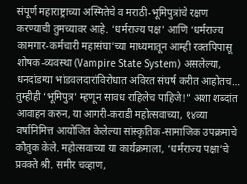संपूर्ण महाराष्ट्राच्या अस्मितेचे व मराठी-भूमिपुत्रांचे रक्षण करण्याची तुमच्यावर आहे. ‘धर्मराज्य पक्ष’ आणि ‘धर्मराज्य कामगार-कर्मचारी महासंघा’च्या माध्यमातून आम्ही रक्तपिपासू शोषक-व्यवस्था (Vampire State System) असलेल्या, धनदांडग्या भांडवलदारांविरोधात अविरत संघर्ष करीत आहोतच… तुम्हीही ‘भूमिपुत्र’ म्हणून सावध राहिलेच पाहिजे!” अशा शब्दांत आवाहन करुन, या आगरी-कराडी महोत्सवाच्या, १४व्या वर्षानिमित्त आयोजित केलेल्या सांस्कृतिक-सामाजिक उपक्रमाचे कौतुक केले. महोत्सवाच्या या कार्यक्रमाला, ‘धर्मराज्य पक्षा’चे प्रवक्ते श्री. समीर चव्हाण,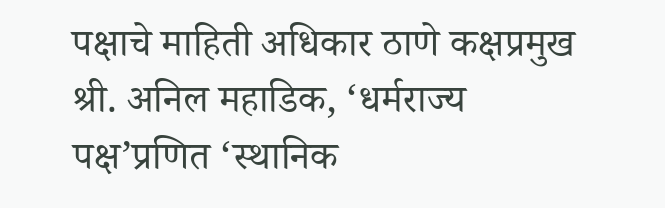पक्षाचे माहिती अधिकार ठाणे कक्षप्रमुख श्री. अनिल महाडिक, ‘धर्मराज्य पक्ष’प्रणित ‘स्थानिक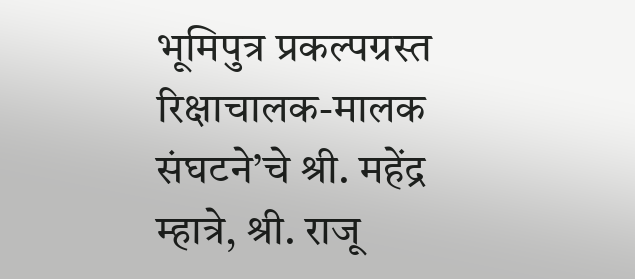भूमिपुत्र प्रकल्पग्रस्त रिक्षाचालक-मालक संघटने’चे श्री. महेंद्र म्हात्रे, श्री. राजू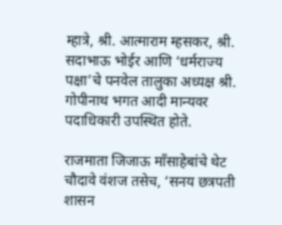म्हात्रे, श्री. आत्माराम म्हसकर, श्री. सदाभाऊ भोईर आणि ‘धर्मराज्य पक्षा’चे पनवेल तालुका अध्यक्ष श्री. गोपीनाथ भगत आदी मान्यवर पदाधिकारी उपस्थित होते.

राजमाता जिजाऊ माँसाहेबांचे थेट चौदावे वंशज तसेच, ‘सनय छत्रपती शासन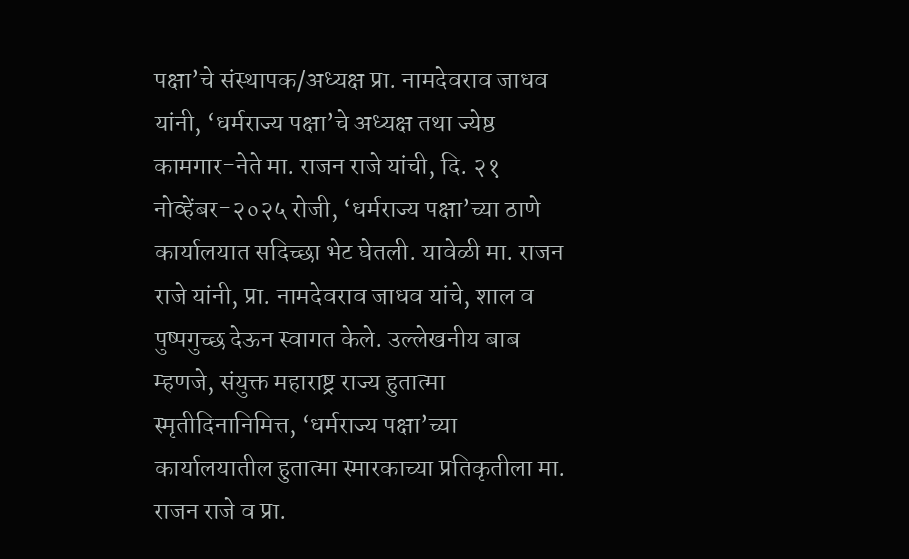पक्षा’चे संस्थापक/अध्यक्ष प्रा. नामदेवराव जाधव यांनी, ‘धर्मराज्य पक्षा’चे अध्यक्ष तथा ज्येष्ठ कामगार-नेते मा. राजन राजे यांची, दि. २१ नोव्हेंबर-२०२५ रोजी, ‘धर्मराज्य पक्षा’च्या ठाणे कार्यालयात सदिच्छा भेट घेतली. यावेळी मा. राजन राजे यांनी, प्रा. नामदेवराव जाधव यांचे, शाल व पुष्पगुच्छ देऊन स्वागत केले. उल्लेखनीय बाब म्हणजे, संयुक्त महाराष्ट्र राज्य हुतात्मा स्मृतीदिनानिमित्त, ‘धर्मराज्य पक्षा’च्या कार्यालयातील हुतात्मा स्मारकाच्या प्रतिकृतीला मा. राजन राजे व प्रा.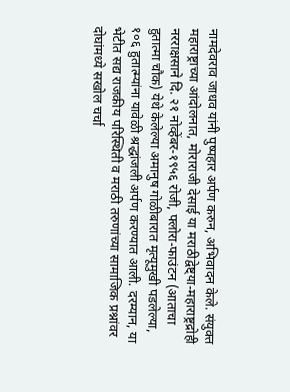नामदेवराव जाधव यांनी पुष्पहार अर्पण करुन, अभिवादन केले. संयुक्त महाराष्ट्राच्या आंदोलनात, मोराराजी देसाई या मराठीद्वेष्ट्या-महाराष्ट्रद्रोही नरराक्षसाने दि. २१ नोव्हेंबर-१९५६ रोजी, फ्लोरा-फाउंटन (आताचा हुतात्मा चौक) येथे केलेल्या अमानुष गोळीबारात मृत्यूमुखी पडलेल्या, १०६ हुतात्म्यांना यावेळी श्रद्धांजली अर्पण करण्यात आली. दरम्यान, या भेटीत सद्य राजकीय परिस्थिती व मराठी तरुणांच्या सामाजिक प्रश्नांवर दोघांमध्ये सखोल चर्चा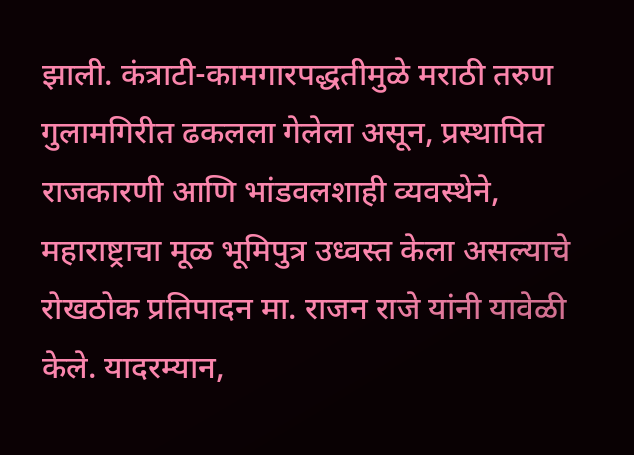झाली. कंत्राटी-कामगारपद्धतीमुळे मराठी तरुण गुलामगिरीत ढकलला गेलेला असून, प्रस्थापित राजकारणी आणि भांडवलशाही व्यवस्थेने, महाराष्ट्राचा मूळ भूमिपुत्र उध्वस्त केला असल्याचे रोखठोक प्रतिपादन मा. राजन राजे यांनी यावेळी केले. यादरम्यान,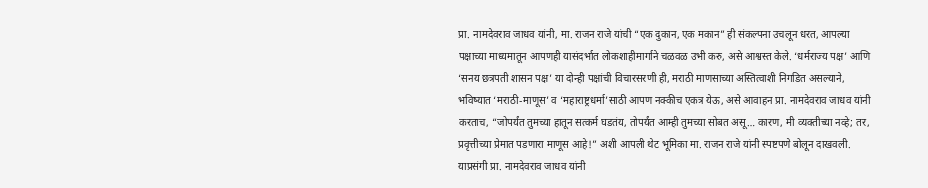प्रा. नामदेवराव जाधव यांनी, मा. राजन राजे यांची “एक दुकान, एक मकान” ही संकल्पना उचलून धरत, आपल्या पक्षाच्या माध्यमातून आपणही यासंदर्भात लोकशाहीमार्गाने चळवळ उभी करु, असे आश्वस्त केले. ‘धर्मराज्य पक्ष’ आणि ‘सनय छत्रपती शासन पक्ष’ या दोन्ही पक्षांची विचारसरणी ही, मराठी माणसाच्या अस्तित्वाशी निगडित असल्याने, भविष्यात ‘मराठी-माणूस’ व ‘महाराष्ट्रधर्मा’साठी आपण नक्कीच एकत्र येऊ, असे आवाहन प्रा. नामदेवराव जाधव यांनी करताच, “जोपर्यंत तुमच्या हातून सत्कर्म घडतंय, तोपर्यंत आम्ही तुमच्या सोबत असू… कारण, मी व्यक्तीच्या नव्हे; तर, प्रवृत्तीच्या प्रेमात पडणारा माणूस आहे!” अशी आपली थेट भूमिका मा. राजन राजे यांनी स्पष्टपणे बोलून दाखवली. याप्रसंगी प्रा. नामदेवराव जाधव यांनी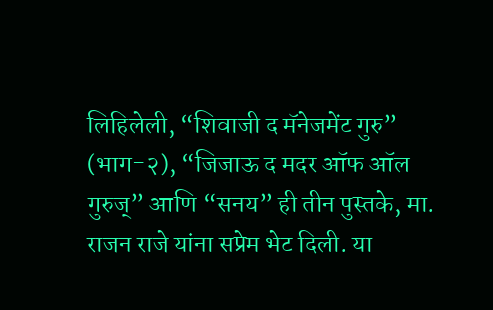लिहिलेली, “शिवाजी द मॅनेजमेंट गुरु” (भाग-२), “जिजाऊ द मदर ऑफ ऑल गुरुज्” आणि “सनय” ही तीन पुस्तके, मा. राजन राजे यांना सप्रेम भेट दिली. या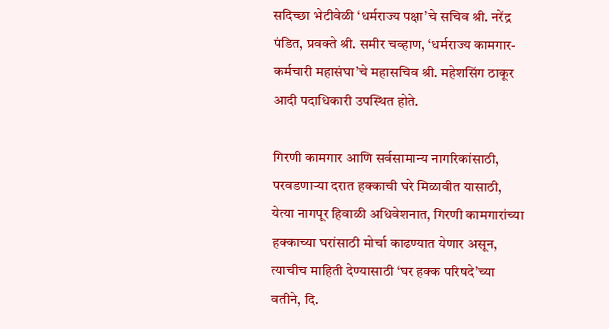सदिच्छा भेटीवेळी ‘धर्मराज्य पक्षा’चे सचिव श्री. नरेंद्र पंडित, प्रवक्ते श्री. समीर चव्हाण, ‘धर्मराज्य कामगार-कर्मचारी महासंघा’चे महासचिव श्री. महेशसिंग ठाकूर आदी पदाधिकारी उपस्थित होते.

गिरणी कामगार आणि सर्वसामान्य नागरिकांसाठी, परवडणाऱ्या दरात हक्काची घरे मिळावीत यासाठी, येत्या नागपूर हिवाळी अधिवेशनात, गिरणी कामगारांच्या हक्काच्या घरांसाठी मोर्चा काढण्यात येणार असून, त्याचीच माहिती देण्यासाठी ‘घर हक्क परिषदे’च्या वतीने, दि.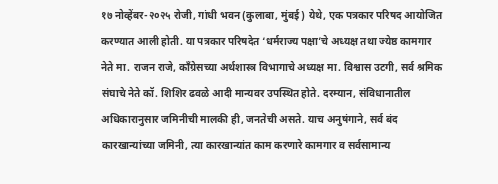१७ नोव्हेंबर-२०२५ रोजी, गांधी भवन (कुलाबा, मुंबई) येथे, एक पत्रकार परिषद आयोजित करण्यात आली होती. या पत्रकार परिषदेत ‘धर्मराज्य पक्षा’चे अध्यक्ष तथा ज्येष्ठ कामगार नेते मा. राजन राजे, काँग्रेसच्या अर्थशास्त्र विभागाचे अध्यक्ष मा. विश्वास उटगी, सर्व श्रमिक संघाचे नेते कॉ. शिशिर ढवळे आदी मान्यवर उपस्थित होते. दरम्यान, संविधानातील अधिकारानुसार जमिनीची मालकी ही, जनतेची असते. याच अनुषंगाने, सर्व बंद कारखान्यांच्या जमिनी, त्या कारखान्यांत काम करणारे कामगार व सर्वसामान्य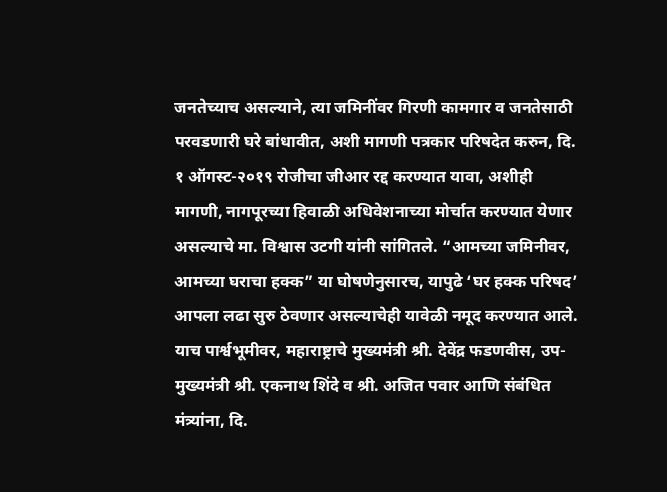जनतेच्याच असल्याने, त्या जमिनींवर गिरणी कामगार व जनतेसाठी परवडणारी घरे बांधावीत, अशी मागणी पत्रकार परिषदेत करुन, दि. १ ऑगस्ट-२०१९ रोजीचा जीआर रद्द करण्यात यावा, अशीही मागणी, नागपूरच्या हिवाळी अधिवेशनाच्या मोर्चात करण्यात येणार असल्याचे मा. विश्वास उटगी यांनी सांगितले. “आमच्या जमिनीवर, आमच्या घराचा हक्क” या घोषणेनुसारच, यापुढे ‘घर हक्क परिषद’ आपला लढा सुरु ठेवणार असल्याचेही यावेळी नमूद करण्यात आले. याच पार्श्वभूमीवर, महाराष्ट्राचे मुख्यमंत्री श्री. देवेंद्र फडणवीस, उप-मुख्यमंत्री श्री. एकनाथ शिंदे व श्री. अजित पवार आणि संबंधित मंत्र्यांना, दि.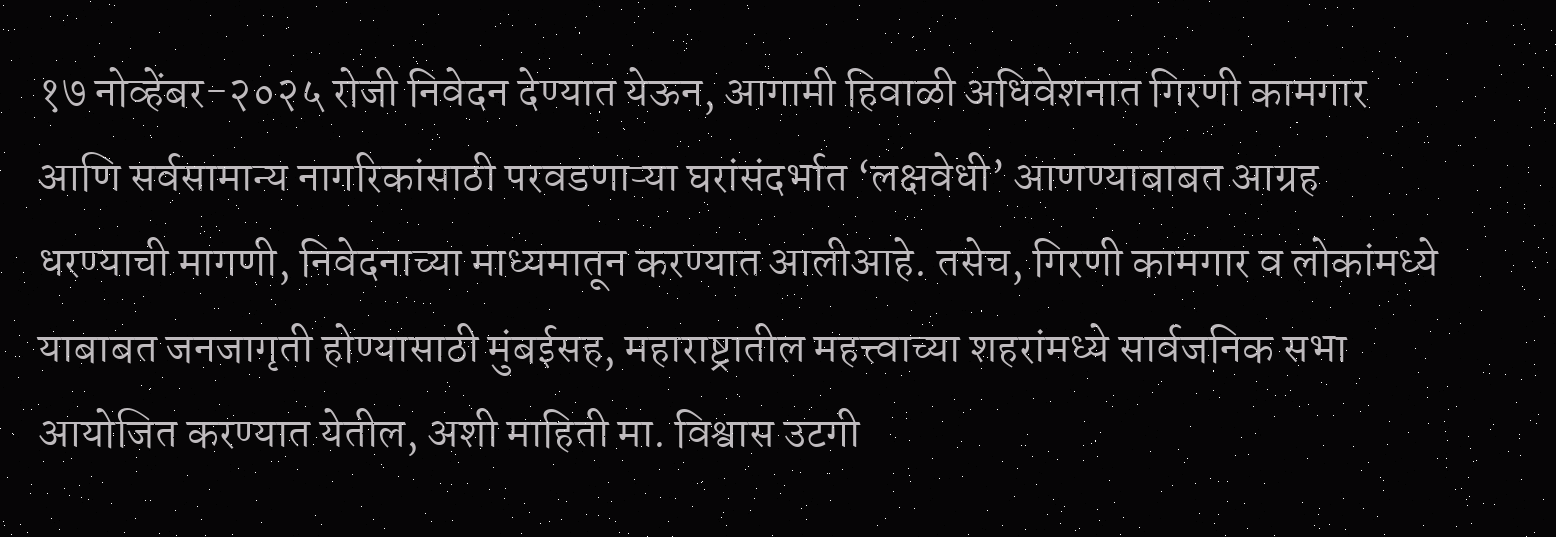१७ नोव्हेंबर-२०२५ रोजी निवेदन देण्यात येऊन, आगामी हिवाळी अधिवेशनात गिरणी कामगार आणि सर्वसामान्य नागरिकांसाठी परवडणाऱ्या घरांसंदर्भात ‘लक्षवेधी’ आणण्याबाबत आग्रह धरण्याची मागणी, निवेदनाच्या माध्यमातून करण्यात आलीआहे. तसेच, गिरणी कामगार व लोकांमध्ये याबाबत जनजागृती होण्यासाठी मुंबईसह, महाराष्ट्रातील महत्त्वाच्या शहरांमध्ये सार्वजनिक सभा आयोजित करण्यात येतील, अशी माहिती मा. विश्वास उटगी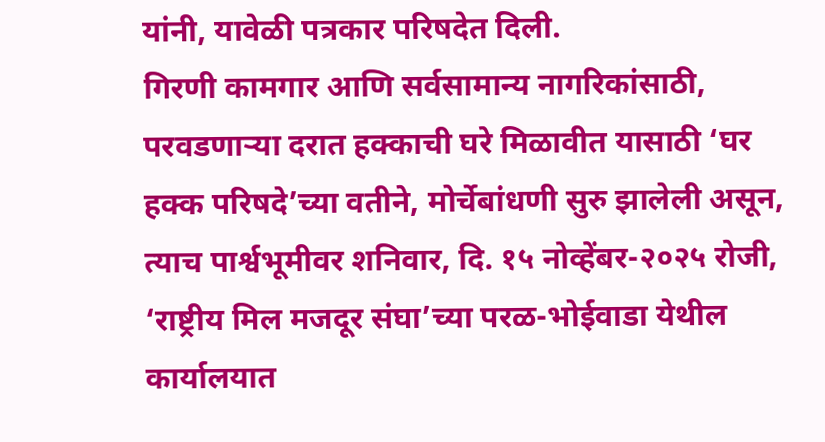यांनी, यावेळी पत्रकार परिषदेत दिली.
गिरणी कामगार आणि सर्वसामान्य नागरिकांसाठी, परवडणाऱ्या दरात हक्काची घरे मिळावीत यासाठी ‘घर हक्क परिषदे’च्या वतीने, मोर्चेबांधणी सुरु झालेली असून, त्याच पार्श्वभूमीवर शनिवार, दि. १५ नोव्हेंबर-२०२५ रोजी, ‘राष्ट्रीय मिल मजदूर संघा’च्या परळ-भोईवाडा येथील कार्यालयात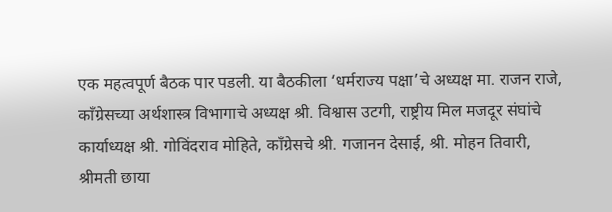एक महत्वपूर्ण बैठक पार पडली. या बैठकीला ‘धर्मराज्य पक्षा’चे अध्यक्ष मा. राजन राजे, काँग्रेसच्या अर्थशास्त्र विभागाचे अध्यक्ष श्री. विश्वास उटगी, राष्ट्रीय मिल मजदूर संघांचे कार्याध्यक्ष श्री. गोविंदराव मोहिते, काँग्रेसचे श्री. गजानन देसाई, श्री. मोहन तिवारी, श्रीमती छाया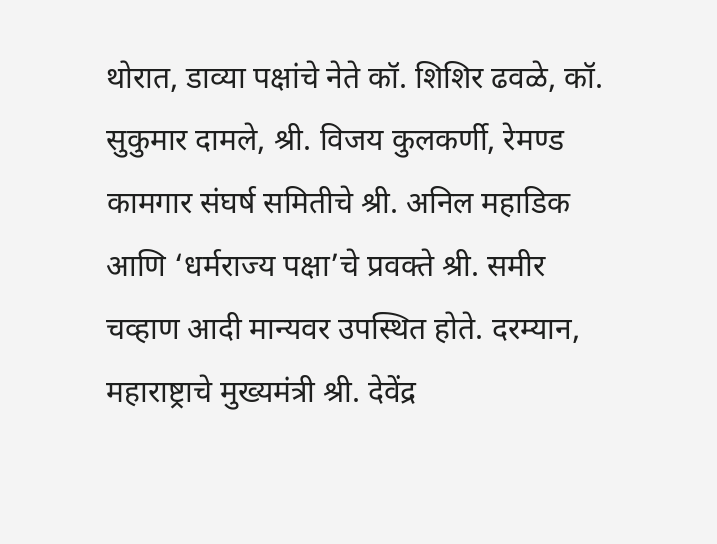थोरात, डाव्या पक्षांचे नेते कॉ. शिशिर ढवळे, कॉ. सुकुमार दामले, श्री. विजय कुलकर्णी, रेमण्ड कामगार संघर्ष समितीचे श्री. अनिल महाडिक आणि ‘धर्मराज्य पक्षा’चे प्रवक्ते श्री. समीर चव्हाण आदी मान्यवर उपस्थित होते. दरम्यान, महाराष्ट्राचे मुख्यमंत्री श्री. देवेंद्र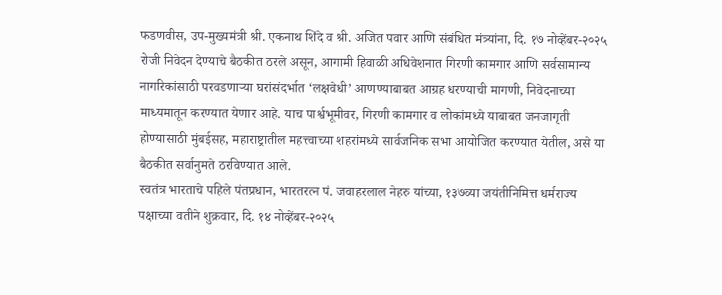फडणवीस, उप-मुख्यमंत्री श्री. एकनाथ शिंदे व श्री. अजित पवार आणि संबंधित मंत्र्यांना, दि. १७ नोव्हेंबर-२०२५ रोजी निवेदन देण्याचे बैठकीत ठरले असून, आगामी हिवाळी अधिवेशनात गिरणी कामगार आणि सर्वसामान्य नागरिकांसाठी परवडणाऱ्या घरांसंदर्भात ‘लक्षवेधी’ आणण्याबाबत आग्रह धरण्याची मागणी, निवेदनाच्या माध्यमातून करण्यात येणार आहे. याच पार्श्वभूमीवर, गिरणी कामगार व लोकांमध्ये याबाबत जनजागृती होण्यासाठी मुंबईसह, महाराष्ट्रातील महत्त्वाच्या शहरांमध्ये सार्वजनिक सभा आयोजित करण्यात येतील, असे या बैठकीत सर्वानुमते ठरविण्यात आले.
स्वतंत्र भारताचे पहिले पंतप्रधान, भारतरत्न पं. जवाहरलाल नेहरु यांच्या, १३७व्या जयंतीनिमित्त धर्मराज्य पक्षाच्या वतीने शुक्रवार, दि. १४ नोव्हेंबर-२०२५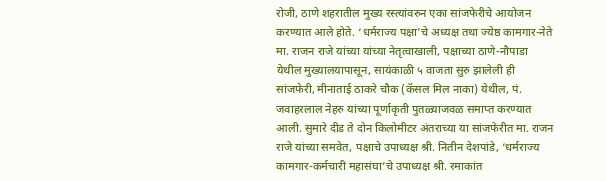रोजी, ठाणे शहरातील मुख्य रस्त्यांवरुन एका सांजफेरीचे आयोजन करण्यात आले होते. ‘धर्मराज्य पक्षा’चे अध्यक्ष तथा ज्येष्ठ कामगार-नेते मा. राजन राजे यांच्या यांच्या नेतृत्वाखाली, पक्षाच्या ठाणे-नौपाडा येथील मुख्यालयापासून, सायंकाळी ५ वाजता सुरु झालेली ही सांजफेरी, मीनाताई ठाकरे चौक (कॅसल मिल नाका) येथील, पं. जवाहरलाल नेहरु यांच्या पूर्णाकृती पुतळ्याजवळ समाप्त करण्यात आली. सुमारे दीड ते दोन किलोमीटर अंतराच्या या सांजफेरीत मा. राजन राजे यांच्या समवेत, पक्षाचे उपाध्यक्ष श्री. नितीन देशपांडे, ‘धर्मराज्य कामगार-कर्मचारी महासंघा’चे उपाध्यक्ष श्री. रमाकांत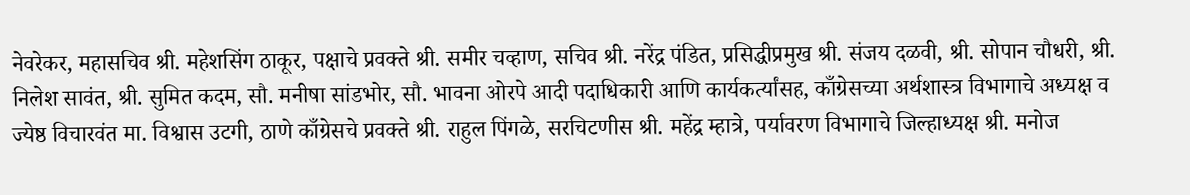नेवरेकर, महासचिव श्री. महेशसिंग ठाकूर, पक्षाचे प्रवक्ते श्री. समीर चव्हाण, सचिव श्री. नरेंद्र पंडित, प्रसिद्धीप्रमुख श्री. संजय दळवी, श्री. सोपान चौधरी, श्री. निलेश सावंत, श्री. सुमित कदम, सौ. मनीषा सांडभोर, सौ. भावना ओरपे आदी पदाधिकारी आणि कार्यकर्त्यांसह, काँग्रेसच्या अर्थशास्त्र विभागाचे अध्यक्ष व ज्येष्ठ विचारवंत मा. विश्वास उटगी, ठाणे काँग्रेसचे प्रवक्ते श्री. राहुल पिंगळे, सरचिटणीस श्री. महेंद्र म्हात्रे, पर्यावरण विभागाचे जिल्हाध्यक्ष श्री. मनोज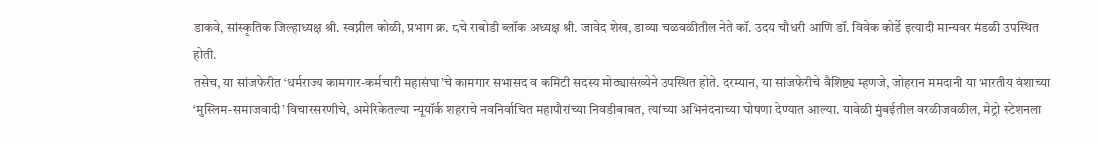डाकवे, सांस्कृतिक जिल्हाध्यक्ष श्री. स्वप्नील कोळी, प्रभाग क्र. ८चे राबोडी ब्लॉक अध्यक्ष श्री. जावेद शेख, डाव्या चळवळीतील नेते कॉ. उदय चौधरी आणि डॉ. विवेक कोर्डे इत्यादी मान्यवर मंडळी उपस्थित होती.
तसेच, या सांजफेरीत ‘धर्मराज्य कामगार-कर्मचारी महासंघा’चे कामगार सभासद व कमिटी सदस्य मोठ्यासंख्येने उपस्थित होते. दरम्यान, या सांजफेरीचे वैशिष्ट्य म्हणजे, जोहरान ममदानी या भारतीय वंशाच्या ‘मुस्लिम-समाजवादी’ विचारसरणीचे, अमेरिकेतल्या न्यूयॉर्क शहराचे नवनिर्वाचित महापौरांच्या निवडीबाबत, त्यांच्या अभिनंदनाच्या घोषणा देण्यात आल्या. यावेळी मुंबईतील वरळीजवळील, मेट्रो स्टेशनला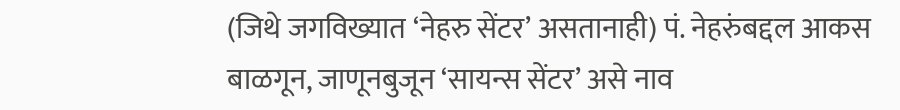(जिथे जगविख्यात ‘नेहरु सेंटर’ असतानाही) पं. नेहरुंबद्दल आकस बाळगून, जाणूनबुजून ‘सायन्स सेंटर’ असे नाव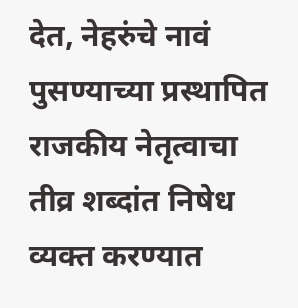देत, नेहरुंचे नावं पुसण्याच्या प्रस्थापित राजकीय नेतृत्वाचा तीव्र शब्दांत निषेध व्यक्त करण्यात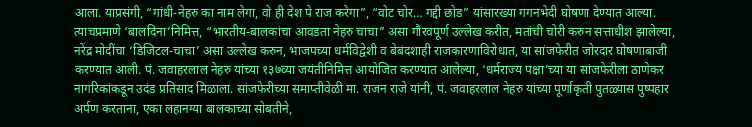आला. याप्रसंगी, “गांधी-नेहरु का नाम लेगा, वो ही देश पे राज करेगा”, “वोट चोर… गद्दी छोड” यांसारख्या गगनभेदी घोषणा देण्यात आल्या. त्याचप्रमाणे ‘बालदिना’निमित्त, “भारतीय-बालकांचा आवडता नेहरु चाचा” असा गौरवपूर्ण उल्लेख करीत, मतांची चोरी करुन सत्ताधीश झालेल्या, नरेंद्र मोदींचा ‘डिजिटल-चाचा’ असा उल्लेख करुन, भाजपच्या धर्मविद्वेशी व बेबंदशाही राजकारणाविरोधात, या सांजफेरीत जोरदार घोषणाबाजी करण्यात आली. पं. जवाहरलाल नेहरु यांच्या १३७व्या जयंतीनिमित्त आयोजित करण्यात आलेल्या, ‘धर्मराज्य पक्षा’च्या या सांजफेरीला ठाणेकर नागरिकांकडून उदंड प्रतिसाद मिळाला. सांजफेरीच्या समाप्तीवेळी मा. राजन राजे यांनी, पं. जवाहरलाल नेहरु यांच्या पूर्णाकृती पुतळ्यास पुष्पहार अर्पण करताना, एका लहानग्या बालकाच्या सोबतीने,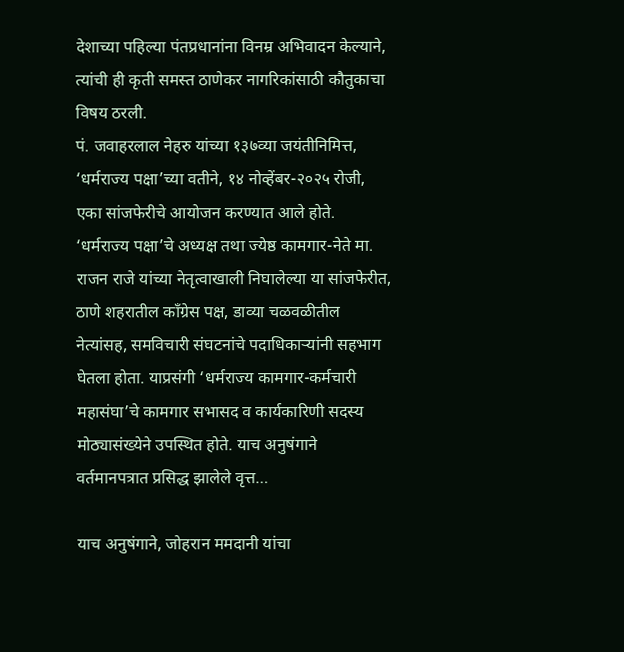देशाच्या पहिल्या पंतप्रधानांना विनम्र अभिवादन केल्याने, त्यांची ही कृती समस्त ठाणेकर नागरिकांसाठी कौतुकाचा विषय ठरली.
पं. जवाहरलाल नेहरु यांच्या १३७व्या जयंतीनिमित्त, ‘धर्मराज्य पक्षा’च्या वतीने, १४ नोव्हेंबर-२०२५ रोजी, एका सांजफेरीचे आयोजन करण्यात आले होते. ‘धर्मराज्य पक्षा’चे अध्यक्ष तथा ज्येष्ठ कामगार-नेते मा. राजन राजे यांच्या नेतृत्वाखाली निघालेल्या या सांजफेरीत, ठाणे शहरातील काँग्रेस पक्ष, डाव्या चळवळीतील नेत्यांसह, समविचारी संघटनांचे पदाधिकाऱ्यांनी सहभाग घेतला होता. याप्रसंगी ‘धर्मराज्य कामगार-कर्मचारी महासंघा’चे कामगार सभासद व कार्यकारिणी सदस्य मोठ्यासंख्येने उपस्थित होते. याच अनुषंगाने वर्तमानपत्रात प्रसिद्ध झालेले वृत्त…

याच अनुषंगाने, जोहरान ममदानी यांचा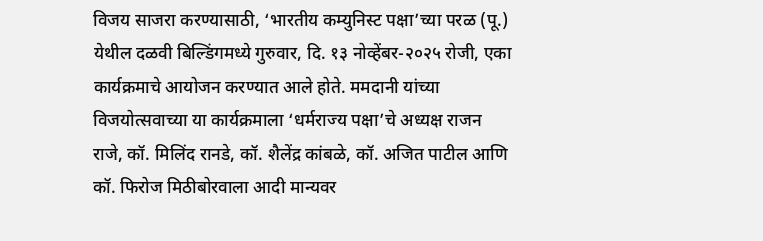विजय साजरा करण्यासाठी, ‘भारतीय कम्युनिस्ट पक्षा’च्या परळ (पू.) येथील दळवी बिल्डिंगमध्ये गुरुवार, दि. १३ नोव्हेंबर-२०२५ रोजी, एका कार्यक्रमाचे आयोजन करण्यात आले होते. ममदानी यांच्या विजयोत्सवाच्या या कार्यक्रमाला ‘धर्मराज्य पक्षा’चे अध्यक्ष राजन राजे, कॉ. मिलिंद रानडे, कॉ. शैलेंद्र कांबळे, कॉ. अजित पाटील आणि कॉ. फिरोज मिठीबोरवाला आदी मान्यवर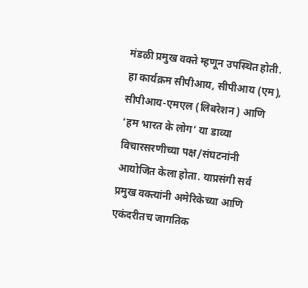मंडळी प्रमुख वक्ते म्हणून उपस्थित होती. हा कार्यक्रम सीपीआय, सीपीआय (एम), सीपीआय-एमएल (लिबरेशन) आणि ‘हम भारत के लोग’ या डाव्या विचारसरणीच्या पक्ष/संघटनांनी आयोजित केला होता. याप्रसंगी सर्व प्रमुख वक्त्यांनी अमेरिकेच्या आणि एकंदरीतच जागतिक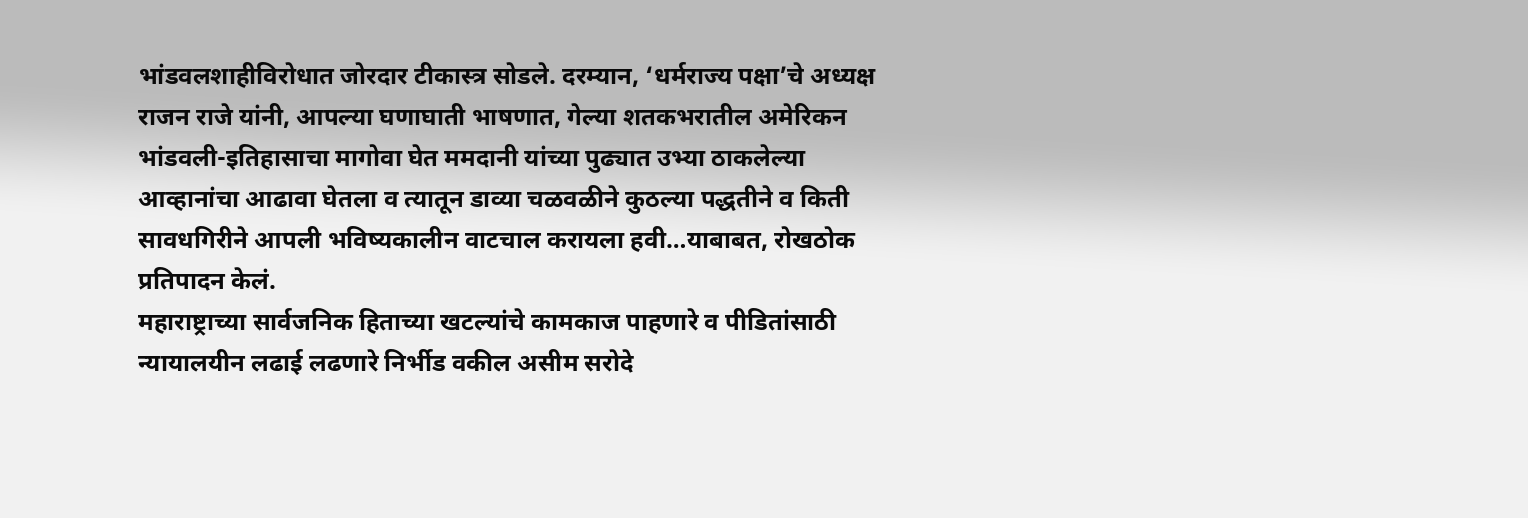भांडवलशाहीविरोधात जोरदार टीकास्त्र सोडले. दरम्यान, ‘धर्मराज्य पक्षा’चे अध्यक्ष राजन राजे यांनी, आपल्या घणाघाती भाषणात, गेल्या शतकभरातील अमेरिकन भांडवली-इतिहासाचा मागोवा घेत ममदानी यांच्या पुढ्यात उभ्या ठाकलेल्या आव्हानांचा आढावा घेतला व त्यातून डाव्या चळवळीने कुठल्या पद्धतीने व किती सावधगिरीने आपली भविष्यकालीन वाटचाल करायला हवी…याबाबत, रोखठोक प्रतिपादन केलं.
महाराष्ट्राच्या सार्वजनिक हिताच्या खटल्यांचे कामकाज पाहणारे व पीडितांसाठी न्यायालयीन लढाई लढणारे निर्भीड वकील असीम सरोदे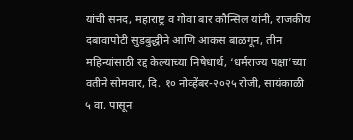यांची सनद, महाराष्ट्र व गोवा बार कौन्सिल यांनी, राजकीय दबावापोटी सुडबुद्धीने आणि आकस बाळगून, तीन महिन्यांसाठी रद्द केल्याच्या निषेधार्थ, ‘धर्मराज्य पक्षा’च्या वतीने सोमवार, दि. १० नोव्हेंबर-२०२५ रोजी, सायंकाळी ५ वा. पासून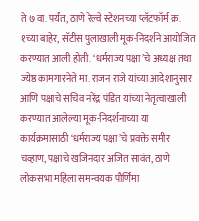ते ७ वा. पर्यंत, ठाणे रेल्वे स्टेशनच्या प्लॅटफॉर्म क्र. १च्या बाहेर, सॅटीस पुलाखाली मूक-निदर्शने आयोजित करण्यात आली होती. ‘धर्मराज्य पक्षा’चे अध्यक्ष तथा ज्येष्ठ कामगारनेते मा. राजन राजे यांच्या आदेशानुसार आणि पक्षाचे सचिव नरेंद्र पंडित यांच्या नेतृत्वाखाली करण्यात आलेल्या मूक-निदर्शनाच्या या कार्यक्रमासाठी ‘धर्मराज्य पक्षा’चे प्रवक्ते समीर चव्हाण, पक्षाचे खजिनदार अजित सावंत, ठाणे लोकसभा महिला समन्वयक पौर्णिमा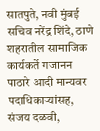सातपुते, नवी मुंबई सचिव नरेंद्र शिंदे, ठाणे शहरातील सामाजिक कार्यकर्ते गजानन पाठारे आदी मान्यवर पदाधिकाऱ्यांसह, संजय दळवी,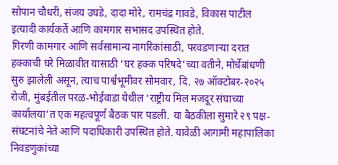सोपान चौधरी, संजय उघडे, दादा मोरे, रामचंद्र गावडे, विकास पाटील इत्यादी कार्यकर्ते आणि कामगार सभासद उपस्थित होते.
गिरणी कामगार आणि सर्वसामान्य नागरिकांसाठी, परवडणाऱ्या दरात हक्काची घरे मिळावीत यासाठी ‘घर हक्क परिषदे’च्या वतीने, मोर्चेबांधणी सुरु झालेली असून, त्याच पार्श्वभूमीवर सोमवार, दि. २७ ऑक्टोबर-२०२५ रोजी, मुंबईतील परळ-भोईवाडा येथील ‘राष्ट्रीय मिल मजदूर संघाच्या कार्यालया’त एक महत्वपूर्ण बैठक पार पडली. या बैठकीला सुमारे २९ पक्ष-संघटनांचे नेते आणि पदाधिकारी उपस्थित होते. यावेळी आगामी महापालिका निवडणुकांच्या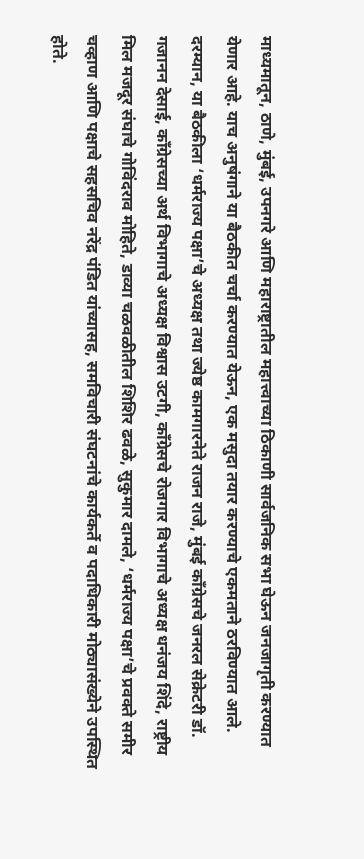माध्यमातून, ठाणे, मुंबई, उपनगरे आणि महाराष्ट्रातील महात्त्वाच्या ठिकाणी सार्वजनिक सभा घेऊन जनजागृती करण्यात येणार आहे. याच अनुषंगाने या बैठकीत चर्चा करण्यात येऊन, एक मसुदा तयार करण्याचे एकमताने ठरविण्यात आले. दरम्यान, या बैठकीला ‘धर्मराज्य पक्षा’चे अध्यक्ष तथा ज्येष्ठ कामगारनेते राजन राजे, मुंबई काँग्रेसचे जनरल सेक्रेटरी डॉ. गजानन देसाई, काँग्रेसच्या अर्थ विभागाचे अध्यक्ष विश्वास उटगी, काँग्रेसचे रोजगार विभागाचे अध्यक्ष धनंजय शिंदे, राष्ट्रीय मिल मजदूर संघाचे गोविंदराव मोहिते, डाव्या चळवळीतील शिशिर ढवळे, सुकुमार दामले, ‘धर्मराज्य पक्षा’चे प्रवक्ते समीर चव्हाण आणि पक्षाचे सहसचिव नरेंद्र पंडित यांच्यासह, समविचारी संघटनांचे कार्यकर्ते व पदाधिकारी मोठ्यासंख्येने उपस्थित होते.